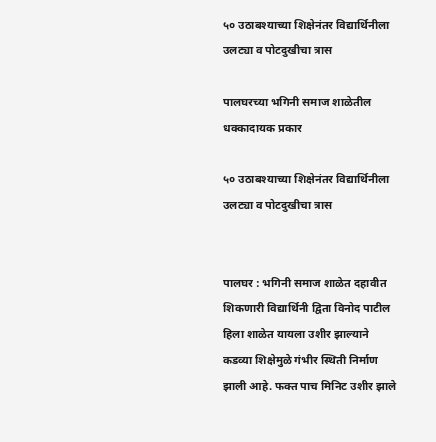५० उठाबश्याच्या शिक्षेनंतर विद्यार्थिनीला उलट्या व पोटदुखीचा त्रास

पालघरच्या भगिनी समाज शाळेतील धक्कादायक प्रकार

५० उठाबश्याच्या शिक्षेनंतर विद्यार्थिनीला उलट्या व पोटदुखीचा त्रास


पालघर : भगिनी समाज शाळेत दहावीत शिकणारी विद्यार्थिनी द्विता विनोद पाटील हिला शाळेत यायला उशीर झाल्याने कडव्या शिक्षेमुळे गंभीर स्थिती निर्माण झाली आहे. फक्त पाच मिनिट उशीर झाले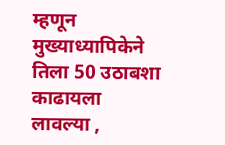म्हणून मुख्याध्यापिकेने तिला 50 उठाबशा काढायला लावल्या ,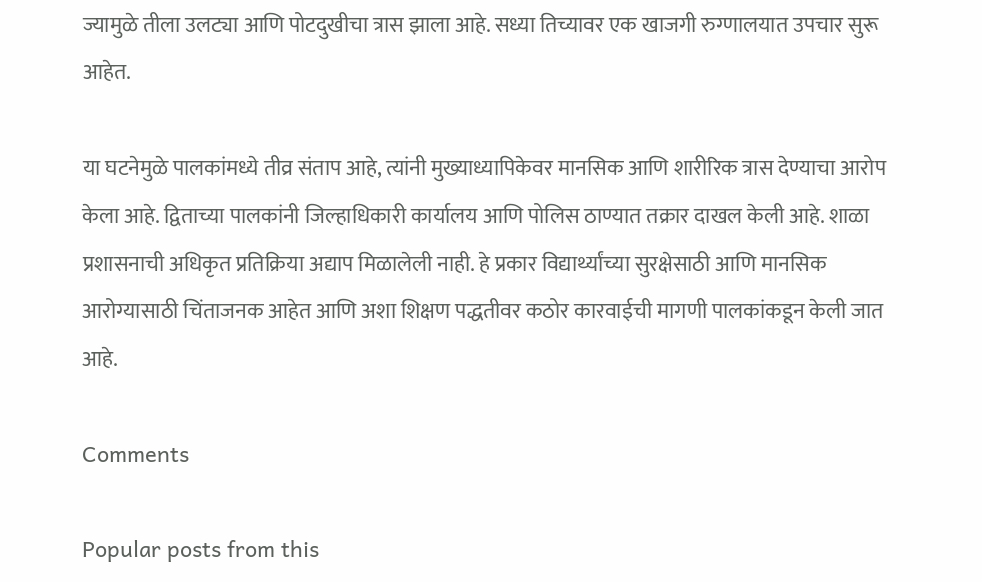ज्यामुळे तीला उलट्या आणि पोटदुखीचा त्रास झाला आहे. सध्या तिच्यावर एक खाजगी रुग्णालयात उपचार सुरू आहेत.

या घटनेमुळे पालकांमध्ये तीव्र संताप आहे, त्यांनी मुख्याध्यापिकेवर मानसिक आणि शारीरिक त्रास देण्याचा आरोप केला आहे. द्विताच्या पालकांनी जिल्हाधिकारी कार्यालय आणि पोलिस ठाण्यात तक्रार दाखल केली आहे. शाळा प्रशासनाची अधिकृत प्रतिक्रिया अद्याप मिळालेली नाही. हे प्रकार विद्यार्थ्यांच्या सुरक्षेसाठी आणि मानसिक आरोग्यासाठी चिंताजनक आहेत आणि अशा शिक्षण पद्धतीवर कठोर कारवाईची मागणी पालकांकडून केली जात आहे.

Comments

Popular posts from this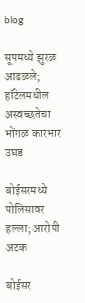blog

सूपमध्ये झुरळ आढळले; हॉटेलमधील अस्वच्छतेचा भोंगळ कारभार उघड

बोईसरमध्ये पोलिसावर हल्ला; आरोपी अटक

बोईसर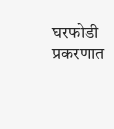घरफोडी प्रकरणात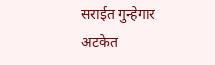सराईत गुन्हेगार अटकेत